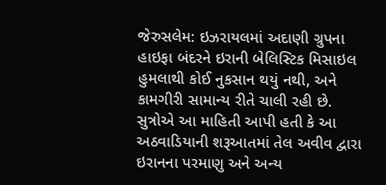જેરુસલેમ: ઇઝરાયલમાં અદાણી ગ્રુપના હાઇફા બંદરને ઇરાની બેલિસ્ટિક મિસાઇલ હુમલાથી કોઈ નુકસાન થયું નથી, અને કામગીરી સામાન્ય રીતે ચાલી રહી છે.
સુત્રોએ આ માહિતી આપી હતી કે આ અઠવાડિયાની શરૂઆતમાં તેલ અવીવ દ્વારા ઇરાનના પરમાણુ અને અન્ય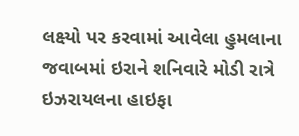લક્ષ્યો પર કરવામાં આવેલા હુમલાના જવાબમાં ઇરાને શનિવારે મોડી રાત્રે ઇઝરાયલના હાઇફા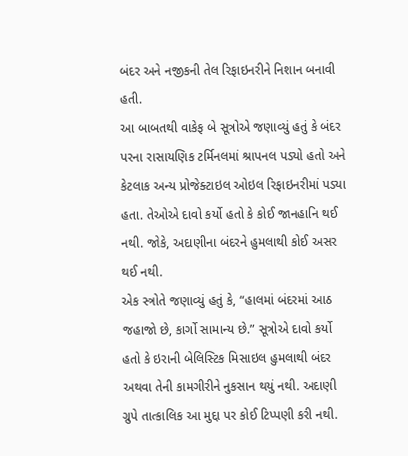બંદર અને નજીકની તેલ રિફાઇનરીને નિશાન બનાવી હતી.
આ બાબતથી વાકેફ બે સૂત્રોએ જણાવ્યું હતું કે બંદર પરના રાસાયણિક ટર્મિનલમાં શ્રાપનલ પડ્યો હતો અને કેટલાક અન્ય પ્રોજેક્ટાઇલ ઓઇલ રિફાઇનરીમાં પડ્યા હતા. તેઓએ દાવો કર્યો હતો કે કોઈ જાનહાનિ થઈ નથી. જોકે, અદાણીના બંદરને હુમલાથી કોઈ અસર થઈ નથી.
એક સ્ત્રોતે જણાવ્યું હતું કે, “હાલમાં બંદરમાં આઠ જહાજો છે, કાર્ગો સામાન્ય છે.” સૂત્રોએ દાવો કર્યો હતો કે ઇરાની બેલિસ્ટિક મિસાઇલ હુમલાથી બંદર અથવા તેની કામગીરીને નુકસાન થયું નથી. અદાણી ગ્રુપે તાત્કાલિક આ મુદ્દા પર કોઈ ટિપ્પણી કરી નથી.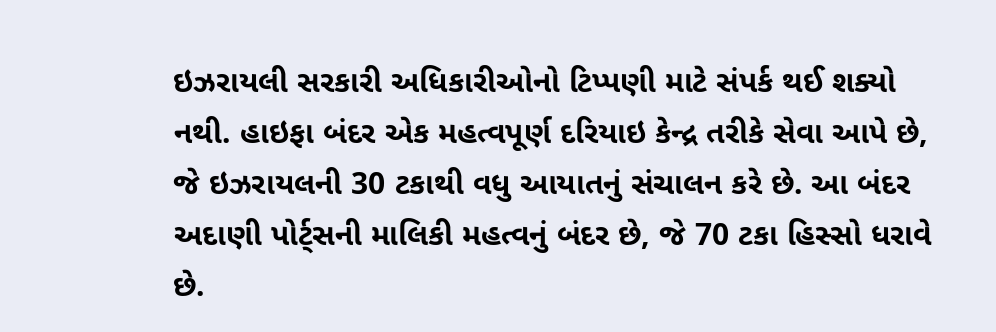ઇઝરાયલી સરકારી અધિકારીઓનો ટિપ્પણી માટે સંપર્ક થઈ શક્યો નથી. હાઇફા બંદર એક મહત્વપૂર્ણ દરિયાઇ કેન્દ્ર તરીકે સેવા આપે છે, જે ઇઝરાયલની 30 ટકાથી વધુ આયાતનું સંચાલન કરે છે. આ બંદર અદાણી પોર્ટ્સની માલિકી મહત્વનું બંદર છે, જે 70 ટકા હિસ્સો ધરાવે છે.